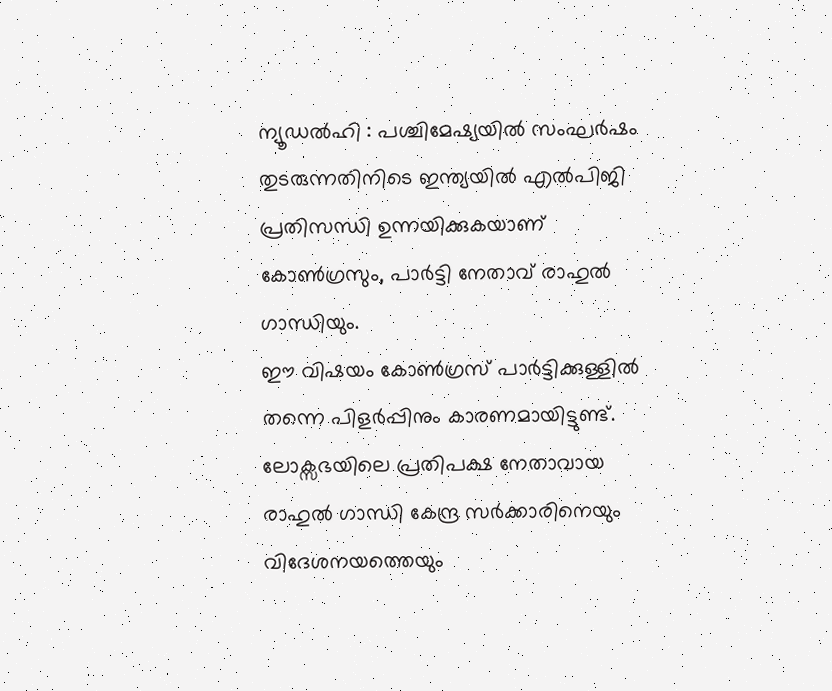ന്യൂഡൽഹി : പശ്ചിമേഷ്യയിൽ സംഘർഷം തുടരുന്നതിനിടെ ഇന്ത്യയിൽ എൽപിജി പ്രതിസന്ധി ഉന്നയിക്കുകയാണ് കോൺഗ്രസും, പാർട്ടി നേതാവ് രാഹുൽ ഗാന്ധിയും.
ഈ വിഷയം കോൺഗ്രസ് പാർട്ടിക്കുള്ളിൽ തന്നെ പിളർപ്പിനും കാരണമായിട്ടുണ്ട്. ലോക്സഭയിലെ പ്രതിപക്ഷ നേതാവായ രാഹുൽ ഗാന്ധി കേന്ദ്ര സർക്കാരിനെയും വിദേശനയത്തെയും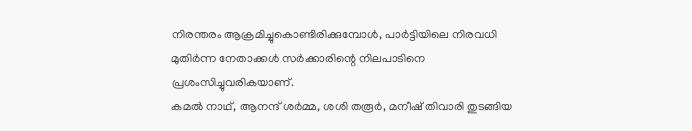നിരന്തരം ആക്രമിച്ചുകൊണ്ടിരിക്കുമ്പോൾ, പാർട്ടിയിലെ നിരവധി മുതിർന്ന നേതാക്കൾ സർക്കാരിന്റെ നിലപാടിനെ പ്രശംസിച്ചുവരികയാണ്.
കമൽ നാഥ്, ആനന്ദ് ശർമ്മ, ശശി തരൂർ, മനീഷ് തിവാരി തുടങ്ങിയ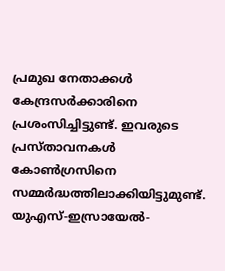പ്രമുഖ നേതാക്കൾ കേന്ദ്രസർക്കാരിനെ പ്രശംസിച്ചിട്ടുണ്ട്. ഇവരുടെ പ്രസ്താവനകൾ കോൺഗ്രസിനെ സമ്മർദ്ധത്തിലാക്കിയിട്ടുമുണ്ട്. യുഎസ്-ഇസ്രായേൽ-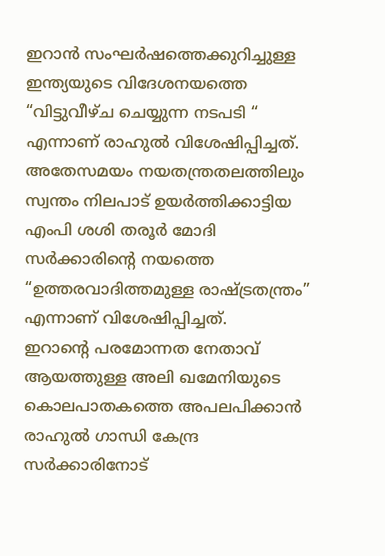ഇറാൻ സംഘർഷത്തെക്കുറിച്ചുള്ള ഇന്ത്യയുടെ വിദേശനയത്തെ “വിട്ടുവീഴ്ച ചെയ്യുന്ന നടപടി “ എന്നാണ് രാഹുൽ വിശേഷിപ്പിച്ചത്. അതേസമയം നയതന്ത്രതലത്തിലും സ്വന്തം നിലപാട് ഉയർത്തിക്കാട്ടിയ എംപി ശശി തരൂർ മോദി സർക്കാരിന്റെ നയത്തെ “ഉത്തരവാദിത്തമുള്ള രാഷ്ട്രതന്ത്രം” എന്നാണ് വിശേഷിപ്പിച്ചത്.
ഇറാന്റെ പരമോന്നത നേതാവ് ആയത്തുള്ള അലി ഖമേനിയുടെ കൊലപാതകത്തെ അപലപിക്കാൻ രാഹുൽ ഗാന്ധി കേന്ദ്ര സർക്കാരിനോട്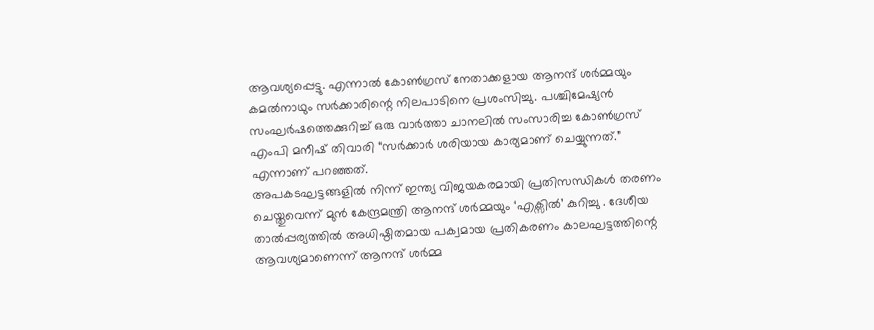ആവശ്യപ്പെട്ടു. എന്നാൽ കോൺഗ്രസ് നേതാക്കളായ ആനന്ദ് ശർമ്മയും കമൽനാഥും സർക്കാരിന്റെ നിലപാടിനെ പ്രശംസിച്ചു. പശ്ചിമേഷ്യൻ സംഘർഷത്തെക്കുറിച്ച് ഒരു വാർത്താ ചാനലിൽ സംസാരിച്ച കോൺഗ്രസ് എംപി മനീഷ് തിവാരി “സർക്കാർ ശരിയായ കാര്യമാണ് ചെയ്യുന്നത്.” എന്നാണ് പറഞ്ഞത്.
അപകടഘട്ടങ്ങളിൽ നിന്ന് ഇന്ത്യ വിജയകരമായി പ്രതിസന്ധികൾ തരണം ചെയ്തുവെന്ന് മുൻ കേന്ദ്രമന്ത്രി ആനന്ദ് ശർമ്മയും ‘എക്സിൽ’ കുറിച്ചു . ദേശീയ താൽപ്പര്യത്തിൽ അധിഷ്ഠിതമായ പക്വമായ പ്രതികരണം കാലഘട്ടത്തിന്റെ ആവശ്യമാണെന്ന് ആനന്ദ് ശർമ്മ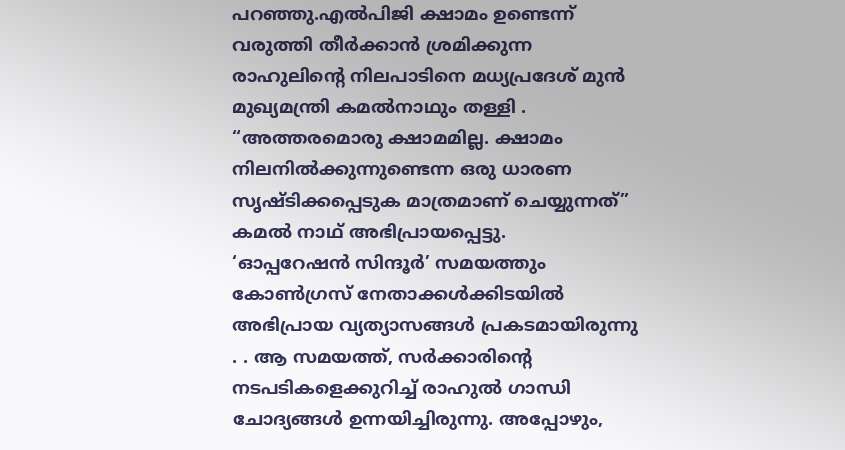പറഞ്ഞു.എൽപിജി ക്ഷാമം ഉണ്ടെന്ന് വരുത്തി തീർക്കാൻ ശ്രമിക്കുന്ന രാഹുലിന്റെ നിലപാടിനെ മധ്യപ്രദേശ് മുൻ മുഖ്യമന്ത്രി കമൽനാഥും തള്ളി . “അത്തരമൊരു ക്ഷാമമില്ല. ക്ഷാമം നിലനിൽക്കുന്നുണ്ടെന്ന ഒരു ധാരണ സൃഷ്ടിക്കപ്പെടുക മാത്രമാണ് ചെയ്യുന്നത്” കമൽ നാഥ് അഭിപ്രായപ്പെട്ടു.
‘ഓപ്പറേഷൻ സിന്ദൂർ’ സമയത്തും കോൺഗ്രസ് നേതാക്കൾക്കിടയിൽ അഭിപ്രായ വ്യത്യാസങ്ങൾ പ്രകടമായിരുന്നു . . ആ സമയത്ത്, സർക്കാരിന്റെ നടപടികളെക്കുറിച്ച് രാഹുൽ ഗാന്ധി ചോദ്യങ്ങൾ ഉന്നയിച്ചിരുന്നു. അപ്പോഴും,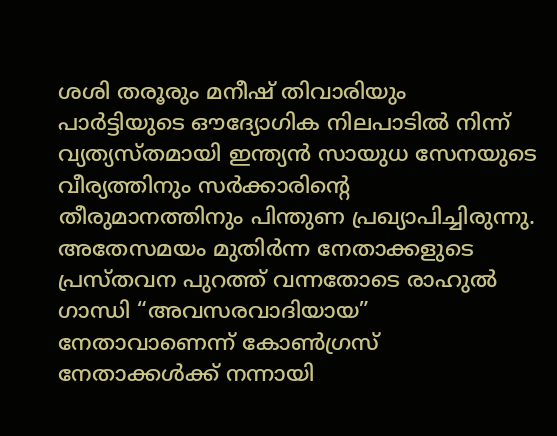ശശി തരൂരും മനീഷ് തിവാരിയും പാർട്ടിയുടെ ഔദ്യോഗിക നിലപാടിൽ നിന്ന് വ്യത്യസ്തമായി ഇന്ത്യൻ സായുധ സേനയുടെ വീര്യത്തിനും സർക്കാരിന്റെ തീരുമാനത്തിനും പിന്തുണ പ്രഖ്യാപിച്ചിരുന്നു.
അതേസമയം മുതിർന്ന നേതാക്കളുടെ പ്രസ്തവന പുറത്ത് വന്നതോടെ രാഹുൽ ഗാന്ധി “അവസരവാദിയായ” നേതാവാണെന്ന് കോൺഗ്രസ് നേതാക്കൾക്ക് നന്നായി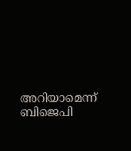അറിയാമെന്ന് ബിജെപി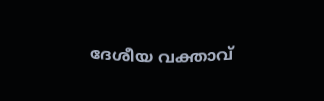ദേശീയ വക്താവ്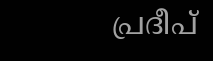പ്രദീപ്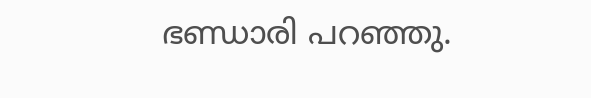ഭണ്ഡാരി പറഞ്ഞു.